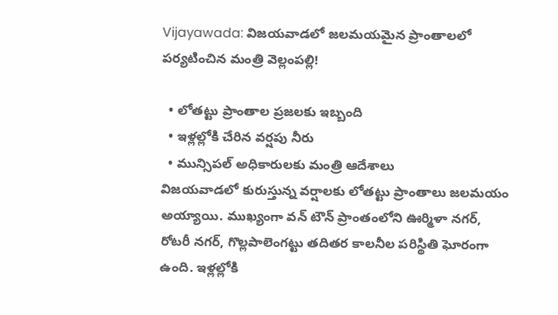Vijayawada: విజయవాడలో జలమయమైన ప్రాంతాలలో పర్యటించిన మంత్రి వెల్లంపల్లి!

  • లోతట్టు ప్రాంతాల ప్రజలకు ఇబ్బంది
  • ఇళ్లల్లోకి చేరిన వర్షపు నీరు
  • మున్సిపల్ అధికారులకు మంత్రి ఆదేశాలు
విజయవాడలో కురుస్తున్న వర్షాలకు లోతట్టు ప్రాంతాలు జలమయం అయ్యాయి. ముఖ్యంగా వన్ టౌన్ ప్రాంతంలోని ఊర్మిళా నగర్, రోటరీ నగర్, గొల్లపాలెంగట్టు తదితర కాలనీల పరిస్థితి ఘోరంగా ఉంది. ఇళ్లల్లోకి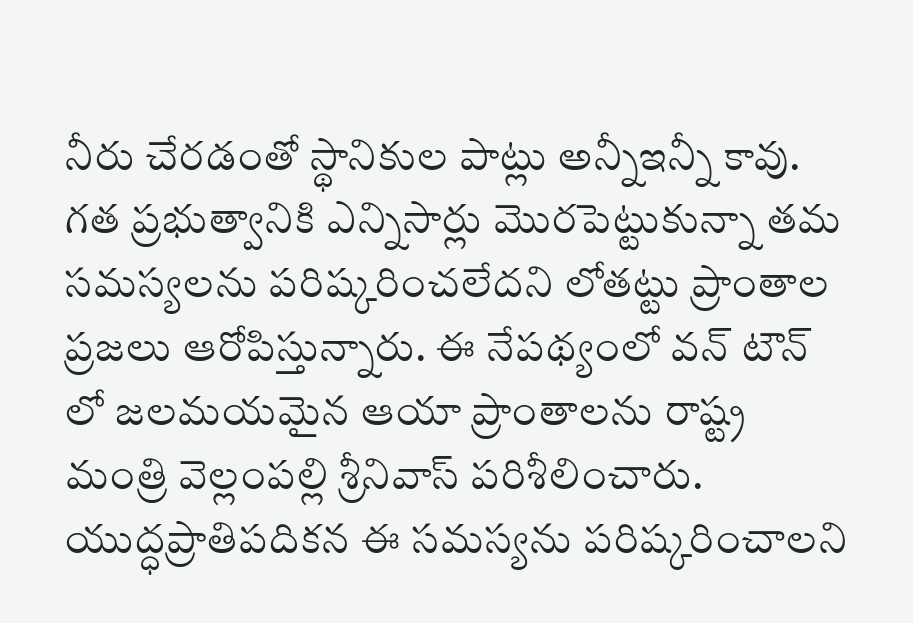నీరు చేరడంతో స్థానికుల పాట్లు అన్నీఇన్నీ కావు. గత ప్రభుత్వానికి ఎన్నిసార్లు మొరపెట్టుకున్నా తమ సమస్యలను పరిష్కరించలేదని లోతట్టు ప్రాంతాల ప్రజలు ఆరోపిస్తున్నారు. ఈ నేపథ్యంలో వన్ టౌన్ లో జలమయమైన ఆయా ప్రాంతాలను రాష్ట్ర మంత్రి వెల్లంపల్లి శ్రీనివాస్ పరిశీలించారు. యుద్ధప్రాతిపదికన ఈ సమస్యను పరిష్కరించాలని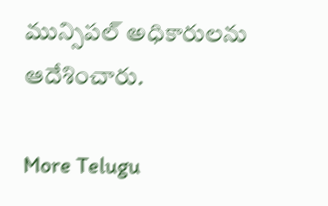మున్సిపల్ అధికారులను ఆదేశించారు.

More Telugu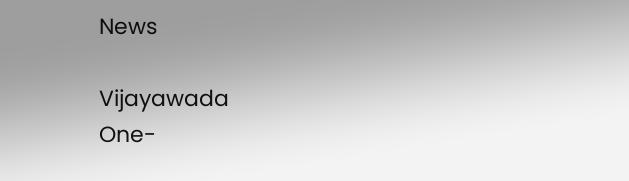News

Vijayawada
One-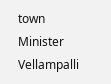town
Minister
Vellampalli